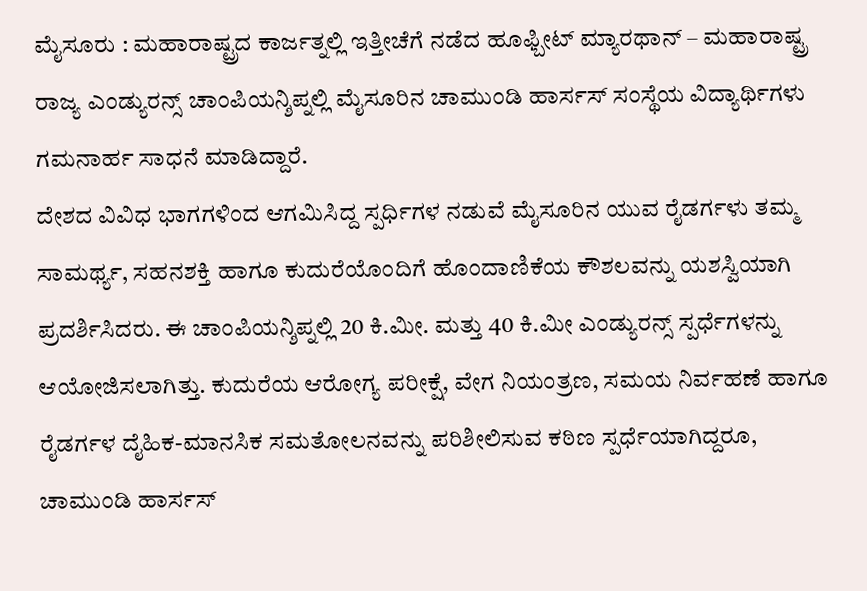ಮೈಸೂರು : ಮಹಾರಾಷ್ಟ್ರದ ಕಾರ್ಜತ್ನಲ್ಲಿ ಇತ್ತೀಚೆಗೆ ನಡೆದ ಹೂಫ್ಬೀಟ್ ಮ್ಯಾರಥಾನ್ – ಮಹಾರಾಷ್ಟ್ರ ರಾಜ್ಯ ಎಂಡ್ಯುರನ್ಸ್ ಚಾಂಪಿಯನ್ಶಿಪ್ನಲ್ಲಿ ಮೈಸೂರಿನ ಚಾಮುಂಡಿ ಹಾರ್ಸಸ್ ಸಂಸ್ಥೆಯ ವಿದ್ಯಾರ್ಥಿಗಳು ಗಮನಾರ್ಹ ಸಾಧನೆ ಮಾಡಿದ್ದಾರೆ.
ದೇಶದ ವಿವಿಧ ಭಾಗಗಳಿಂದ ಆಗಮಿಸಿದ್ದ ಸ್ಪರ್ಧಿಗಳ ನಡುವೆ ಮೈಸೂರಿನ ಯುವ ರೈಡರ್ಗಳು ತಮ್ಮ ಸಾಮರ್ಥ್ಯ, ಸಹನಶಕ್ತಿ ಹಾಗೂ ಕುದುರೆಯೊಂದಿಗೆ ಹೊಂದಾಣಿಕೆಯ ಕೌಶಲವನ್ನು ಯಶಸ್ವಿಯಾಗಿ ಪ್ರದರ್ಶಿಸಿದರು. ಈ ಚಾಂಪಿಯನ್ಶಿಪ್ನಲ್ಲಿ 20 ಕಿ.ಮೀ. ಮತ್ತು 40 ಕಿ.ಮೀ ಎಂಡ್ಯುರನ್ಸ್ ಸ್ಪರ್ಧೆಗಳನ್ನು ಆಯೋಜಿಸಲಾಗಿತ್ತು. ಕುದುರೆಯ ಆರೋಗ್ಯ ಪರೀಕ್ಷೆ, ವೇಗ ನಿಯಂತ್ರಣ, ಸಮಯ ನಿರ್ವಹಣೆ ಹಾಗೂ ರೈಡರ್ಗಳ ದೈಹಿಕ-ಮಾನಸಿಕ ಸಮತೋಲನವನ್ನು ಪರಿಶೀಲಿಸುವ ಕಠಿಣ ಸ್ಪರ್ಧೆಯಾಗಿದ್ದರೂ, ಚಾಮುಂಡಿ ಹಾರ್ಸಸ್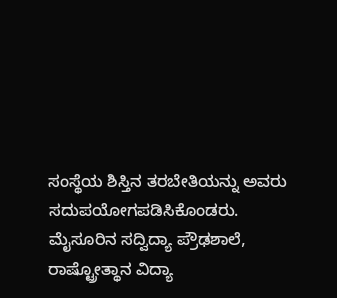ಸಂಸ್ಥೆಯ ಶಿಸ್ತಿನ ತರಬೇತಿಯನ್ನು ಅವರು ಸದುಪಯೋಗಪಡಿಸಿಕೊಂಡರು.
ಮೈಸೂರಿನ ಸದ್ವಿದ್ಯಾ ಪ್ರೌಢಶಾಲೆ, ರಾಷ್ಟ್ರೋತ್ಥಾನ ವಿದ್ಯಾ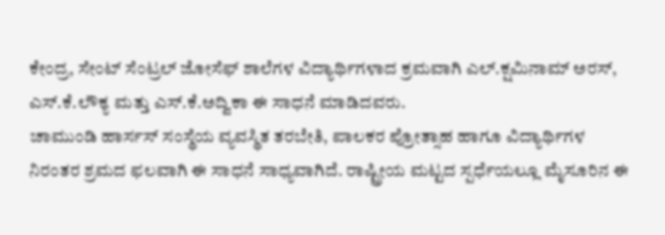ಕೇಂದ್ರ, ಸೇಂಟ್ ಸೆಂಟ್ರಲ್ ಜೋಸೆಫ್ ಶಾಲೆಗಳ ವಿದ್ಯಾರ್ಥಿಗಳಾದ ಕ್ರಮವಾಗಿ ಎಲ್.ಕ್ಷಮಿನಾಮ್ ಅರಸ್, ಎಸ್.ಕೆ.ಲೌಕ್ಯ ಮತ್ತು ಎಸ್.ಕೆ.ಅದ್ವಿಕಾ ಈ ಸಾಧನೆ ಮಾಡಿದವರು.
ಚಾಮುಂಡಿ ಹಾರ್ಸಸ್ ಸಂಸ್ಥೆಯ ವ್ಯವಸ್ಥಿತ ತರಬೇತಿ, ಪಾಲಕರ ಪ್ರೋತ್ಸಾಹ ಹಾಗೂ ವಿದ್ಯಾರ್ಥಿಗಳ ನಿರಂತರ ಶ್ರಮದ ಫಲವಾಗಿ ಈ ಸಾಧನೆ ಸಾಧ್ಯವಾಗಿದೆ. ರಾಷ್ಟ್ರೀಯ ಮಟ್ಟದ ಸ್ಪರ್ಧೆಯಲ್ಲೂ ಮೈಸೂರಿನ ಈ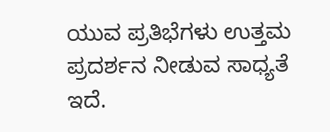ಯುವ ಪ್ರತಿಭೆಗಳು ಉತ್ತಮ ಪ್ರದರ್ಶನ ನೀಡುವ ಸಾಧ್ಯತೆ ಇದೆ.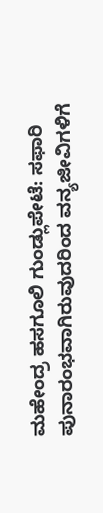ಮಹೇಂದ್ರ ಹಸಗೂಲಿ ಗುಂಡ್ಲುಪೇಟೆ: ಸಫಾರಿ ಪುನಾರಂಭವಾಗಿರುವುದರಿಂದ ವನ್ಯಜೀವಿಗಳಿಗೆ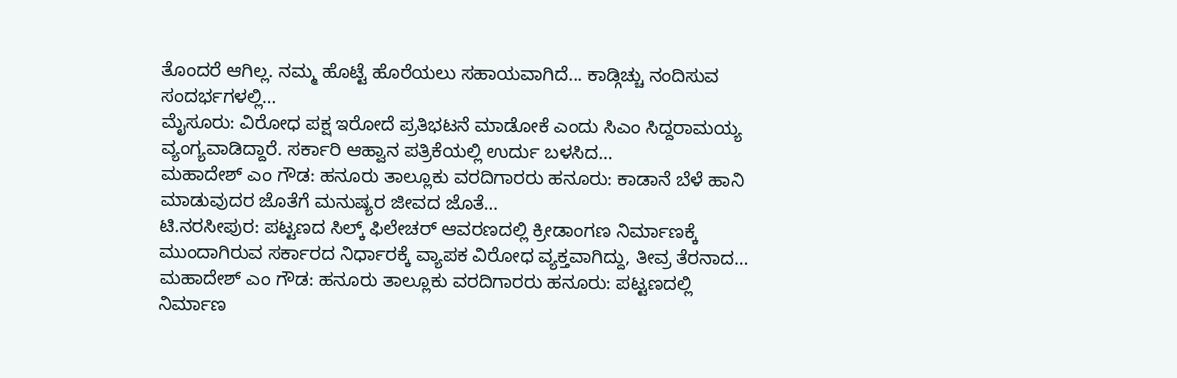ತೊಂದರೆ ಆಗಿಲ್ಲ. ನಮ್ಮ ಹೊಟ್ಟೆ ಹೊರೆಯಲು ಸಹಾಯವಾಗಿದೆ... ಕಾಡ್ಗಿಚ್ಚು ನಂದಿಸುವ ಸಂದರ್ಭಗಳಲ್ಲಿ…
ಮೈಸೂರು: ವಿರೋಧ ಪಕ್ಷ ಇರೋದೆ ಪ್ರತಿಭಟನೆ ಮಾಡೋಕೆ ಎಂದು ಸಿಎಂ ಸಿದ್ದರಾಮಯ್ಯ ವ್ಯಂಗ್ಯವಾಡಿದ್ದಾರೆ. ಸರ್ಕಾರಿ ಆಹ್ವಾನ ಪತ್ರಿಕೆಯಲ್ಲಿ ಉರ್ದು ಬಳಸಿದ…
ಮಹಾದೇಶ್ ಎಂ ಗೌಡ: ಹನೂರು ತಾಲ್ಲೂಕು ವರದಿಗಾರರು ಹನೂರು: ಕಾಡಾನೆ ಬೆಳೆ ಹಾನಿ ಮಾಡುವುದರ ಜೊತೆಗೆ ಮನುಷ್ಯರ ಜೀವದ ಜೊತೆ…
ಟಿ.ನರಸೀಪುರ: ಪಟ್ಟಣದ ಸಿಲ್ಕ್ ಫಿಲೇಚರ್ ಆವರಣದಲ್ಲಿ ಕ್ರೀಡಾಂಗಣ ನಿರ್ಮಾಣಕ್ಕೆ ಮುಂದಾಗಿರುವ ಸರ್ಕಾರದ ನಿರ್ಧಾರಕ್ಕೆ ವ್ಯಾಪಕ ವಿರೋಧ ವ್ಯಕ್ತವಾಗಿದ್ದು, ತೀವ್ರ ತೆರನಾದ…
ಮಹಾದೇಶ್ ಎಂ ಗೌಡ: ಹನೂರು ತಾಲ್ಲೂಕು ವರದಿಗಾರರು ಹನೂರು: ಪಟ್ಟಣದಲ್ಲಿ ನಿರ್ಮಾಣ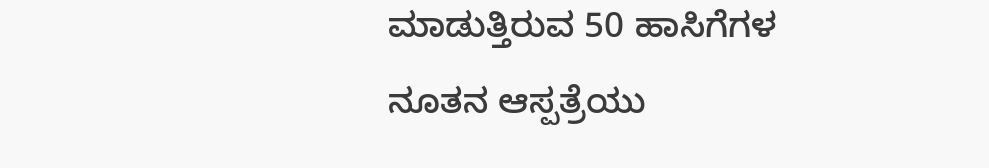ಮಾಡುತ್ತಿರುವ 50 ಹಾಸಿಗೆಗಳ ನೂತನ ಆಸ್ಪತ್ರೆಯು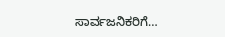ಸಾರ್ವಜನಿಕರಿಗೆ…